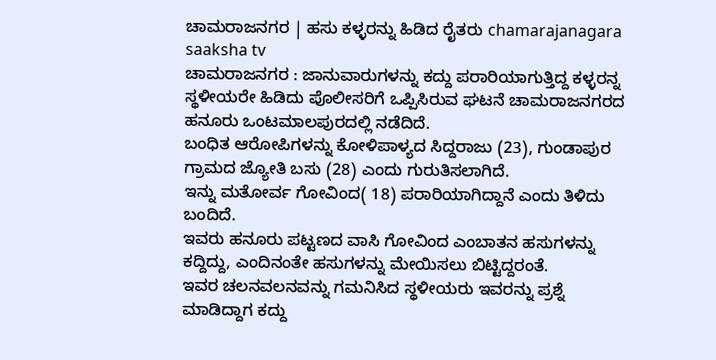ಚಾಮರಾಜನಗರ | ಹಸು ಕಳ್ಳರನ್ನು ಹಿಡಿದ ರೈತರು chamarajanagara saaksha tv
ಚಾಮರಾಜನಗರ : ಜಾನುವಾರುಗಳನ್ನು ಕದ್ದು ಪರಾರಿಯಾಗುತ್ತಿದ್ದ ಕಳ್ಳರನ್ನ ಸ್ಥಳೀಯರೇ ಹಿಡಿದು ಪೊಲೀಸರಿಗೆ ಒಪ್ಪಿಸಿರುವ ಘಟನೆ ಚಾಮರಾಜನಗರದ ಹನೂರು ಒಂಟಮಾಲಪುರದಲ್ಲಿ ನಡೆದಿದೆ.
ಬಂಧಿತ ಆರೋಪಿಗಳನ್ನು ಕೋಳಿಪಾಳ್ಯದ ಸಿದ್ದರಾಜು (23), ಗುಂಡಾಪುರ ಗ್ರಾಮದ ಜ್ಯೋತಿ ಬಸು (28) ಎಂದು ಗುರುತಿಸಲಾಗಿದೆ.
ಇನ್ನು ಮತೋರ್ವ ಗೋವಿಂದ( 18) ಪರಾರಿಯಾಗಿದ್ದಾನೆ ಎಂದು ತಿಳಿದು ಬಂದಿದೆ.
ಇವರು ಹನೂರು ಪಟ್ಟಣದ ವಾಸಿ ಗೋವಿಂದ ಎಂಬಾತನ ಹಸುಗಳನ್ನು ಕದ್ದಿದ್ದು, ಎಂದಿನಂತೇ ಹಸುಗಳನ್ನು ಮೇಯಿಸಲು ಬಿಟ್ಟಿದ್ದರಂತೆ.
ಇವರ ಚಲನವಲನವನ್ನು ಗಮನಿಸಿದ ಸ್ಥಳೀಯರು ಇವರನ್ನು ಪ್ರಶ್ನೆ ಮಾಡಿದ್ದಾಗ ಕದ್ದು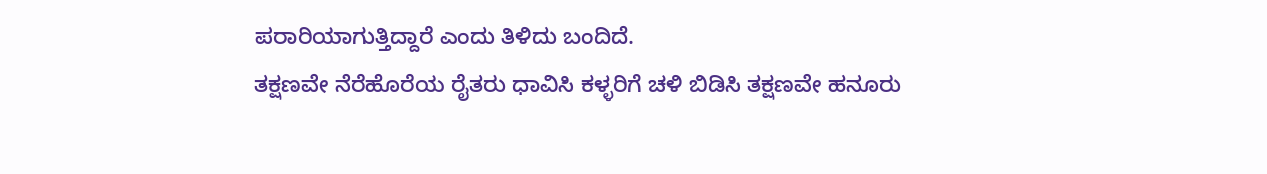ಪರಾರಿಯಾಗುತ್ತಿದ್ದಾರೆ ಎಂದು ತಿಳಿದು ಬಂದಿದೆ.
ತಕ್ಷಣವೇ ನೆರೆಹೊರೆಯ ರೈತರು ಧಾವಿಸಿ ಕಳ್ಳರಿಗೆ ಚಳಿ ಬಿಡಿಸಿ ತಕ್ಷಣವೇ ಹನೂರು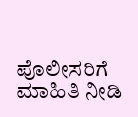ಪೊಲೀಸರಿಗೆ ಮಾಹಿತಿ ನೀಡಿ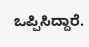ಒಪ್ಪಿಸಿದ್ದಾರೆ.